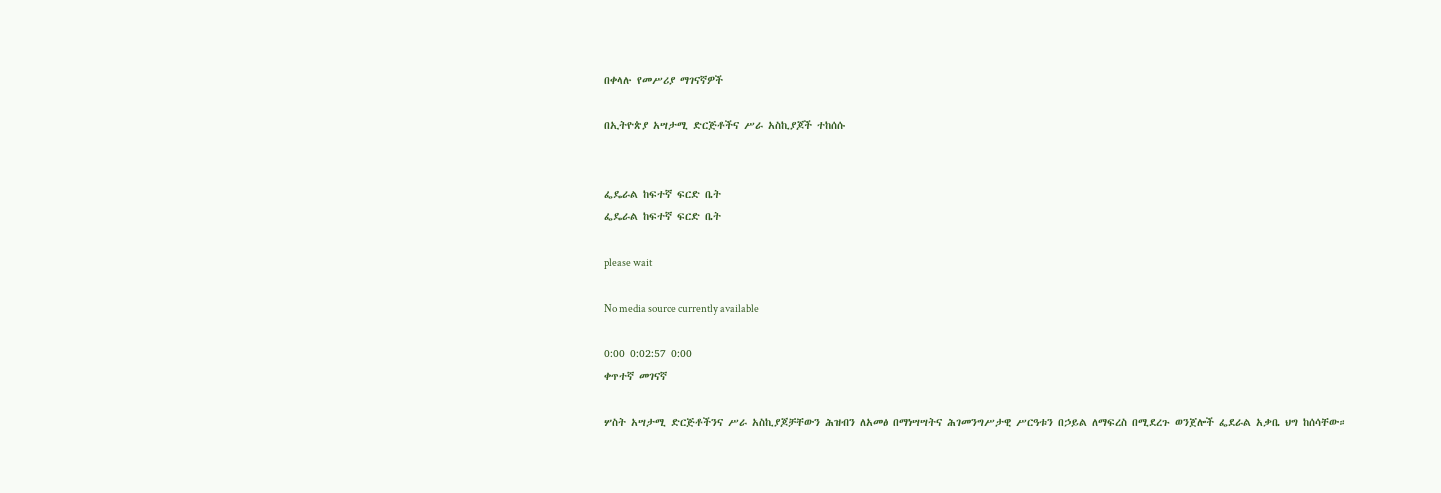በቀላሉ የመሥሪያ ማገናኛዎች

በኢትዮጵያ አሣታሚ ድርጅቶችና ሥራ አስኪያጆች ተከሰሱ


ፌዴራል ከፍተኛ ፍርድ ቤት
ፌዴራል ከፍተኛ ፍርድ ቤት

please wait

No media source currently available

0:00 0:02:57 0:00
ቀጥተኛ መገናኛ

ሦስት አሣታሚ ድርጅቶችንና ሥራ አስኪያጆቻቸውን ሕዝብን ለአመፅ በማነሣሣትና ሕገመንግሥታዊ ሥርዓቱን በኃይል ለማፍረስ በሚደረጉ ወንጀሎች ፌደራል አቃቤ ህግ ከሰሳቸው።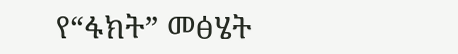የ“ፋክት” መፅሄት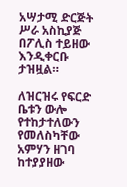አሣታሚ ድርጅት ሥራ አስኪያጅ በፖሊስ ተይዘው እንዲቀርቡ ታዝዟል።

ለዝርዝሩ የፍርድ ቤቱን ውሎ የተከታተለውን የመለስካቸው አምሃን ዘገባ ከተያያዘው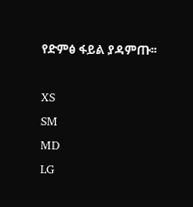የድምፅ ፋይል ያዳምጡ፡፡

XS
SM
MD
LG